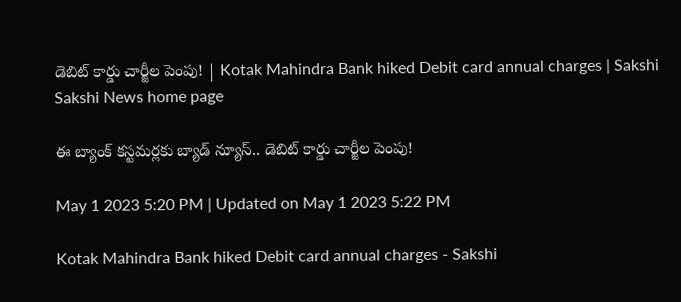డెబిట్‌ కార్డు చార్జీల పెంపు! | Kotak Mahindra Bank hiked Debit card annual charges | Sakshi
Sakshi News home page

ఈ బ్యాంక్‌ కస్టమర్లకు బ్యాడ్‌ న్యూస్‌.. డెబిట్‌ కార్డు చార్జీల పెంపు!

May 1 2023 5:20 PM | Updated on May 1 2023 5:22 PM

Kotak Mahindra Bank hiked Debit card annual charges - Sakshi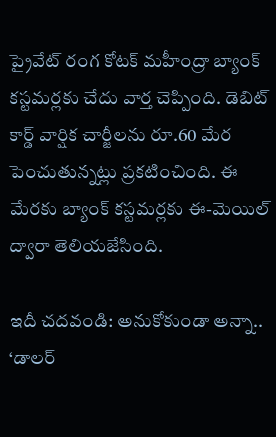ప్రైవేట్ రంగ కోటక్ మహీంద్రా బ్యాంక్ కస్టమర్లకు చేదు వార్త చెప్పింది. డెబిట్‌ కార్డ్ వార్షిక చార్జీలను రూ.60 మేర పెంచుతున్నట్లు ప్రకటించింది. ఈ మేరకు బ్యాంక్‌ కస్టమర్లకు ఈ-మెయిల్‌ ద్వారా తెలియజేసింది.

ఇదీ చదవండి: అనుకోకుండా అన్నా.. ‘డాలర్‌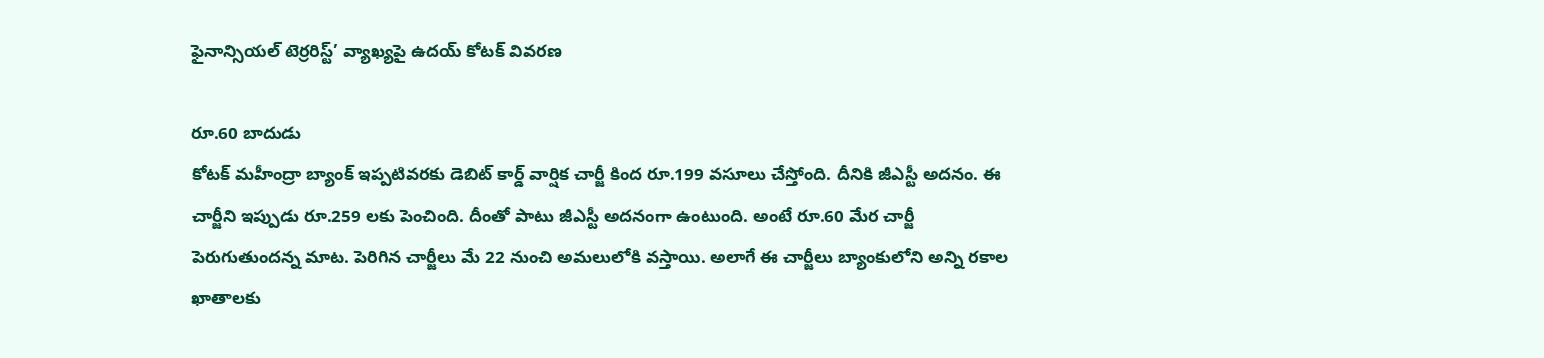ఫైనాన్సియల్‌ టెర్రరిస్ట్‌’ వ్యాఖ్యపై ఉదయ్‌ కోటక్‌ వివరణ

రూ.60 బాదుడు
కోటక్ మహీంద్రా బ్యాంక్ ఇప్పటివరకు డెబిట్‌ కార్డ్‌ వార్షిక చార్జీ కింద రూ.199 వసూలు చేస్తోంది. దీనికి జీఎస్టీ అదనం. ఈ చార్జీని ఇప్పుడు రూ.259 లకు పెంచింది. దీంతో పాటు జీఎస్టీ అదనంగా ఉంటుంది. అంటే రూ.60 మేర చార్జీ పెరుగుతుందన్న మాట. పెరిగిన చార్జీలు మే 22 నుంచి అమలులోకి వస్తాయి. అలాగే ఈ చార్జీలు బ్యాంకులోని అన్ని రకాల ఖాతాలకు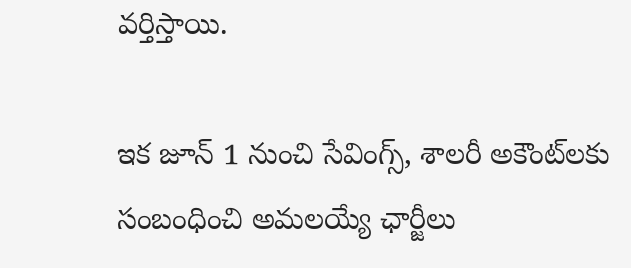వర్తిస్తాయి.

ఇక జూన్ 1 నుంచి సేవింగ్స్, శాలరీ అకౌంట్‌లకు సంబంధించి అమలయ్యే ఛార్జీలు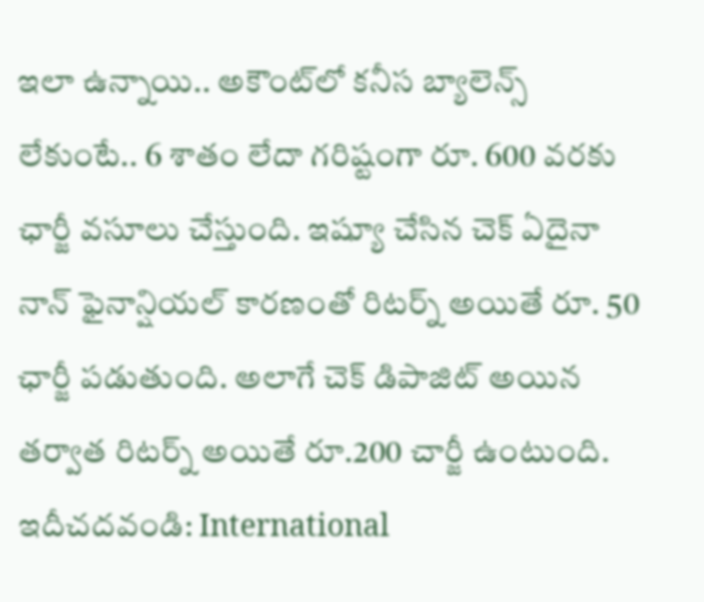ఇలా ఉన్నాయి.. అకౌంట్‌లో కనీస బ్యాలెన్స్ లేకుంటే.. 6 శాతం లేదా గరిష్టంగా రూ. 600 వరకు ఛార్జీ వసూలు చేస్తుంది. ఇష్యూ చేసిన చెక్‌ ఏదైనా నాన్ ఫైనాన్షియల్ కారణంతో రిటర్న్‌ అయితే రూ. 50 ఛార్జీ పడుతుంది. అలాగే చెక్‌ డిపాజిట్‌ అయిన తర్వాత రిటర్న్‌ అయితే రూ.200 చార్జీ ఉంటుంది.
ఇదీచదవండి: International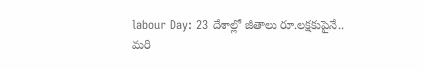labour Day: 23 దేశాల్లో జీతాలు రూ.లక్షకుపైనే.. మరి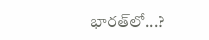భారత్‌లో...?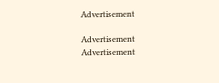Advertisement

Advertisement
Advertisement